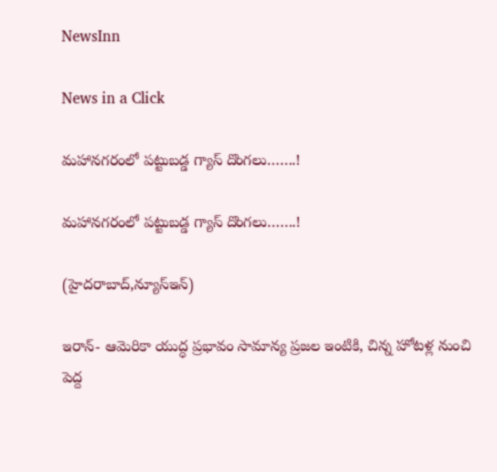NewsInn

News in a Click

మ‌హాన‌గ‌రంలో పట్టుబడ్డ గ్యాస్ దొంగలు…….!

మ‌హాన‌గ‌రంలో పట్టుబడ్డ గ్యాస్ దొంగలు…….!

(హైద‌రాబాద్,న్యూస్ఇన్‌)

ఇరాన్- ఆమెరికా యుద్ధ ప్ర‌భావం సామాన్య ప్ర‌జ‌ల ఇంటికి, చిన్న హోట‌ళ్ల నుంచి పెద్ద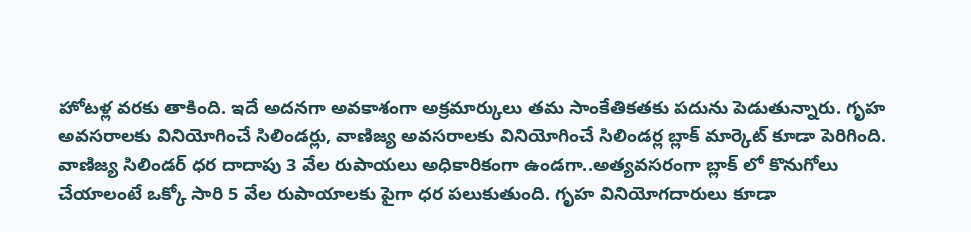హోట‌ళ్ల వ‌ర‌కు తాకింది. ఇదే అద‌న‌గా అవ‌కాశంగా అక్ర‌మార్కులు త‌మ సాంకేతిక‌త‌కు ప‌దును పెడుతున్నారు. గృహ అవ‌స‌రాల‌కు వినియోగించే సిలిండ‌ర్లు, వాణిజ్య అవ‌స‌రాల‌కు వినియోగించే సిలిండ‌ర్ల బ్లాక్ మార్కెట్ కూడా పెరిగింది. వాణిజ్య సిలిండ‌ర్ ధ‌ర దాదాపు 3 వేల రుపాయ‌లు అధికారికంగా ఉండ‌గా..అత్య‌వ‌స‌రంగా బ్లాక్ లో కొనుగోలు చేయాలంటే ఒక్కో సారి 5 వేల రుపాయాల‌కు పైగా ధ‌ర ప‌లుకుతుంది. గృహ వినియోగదారులు కూడా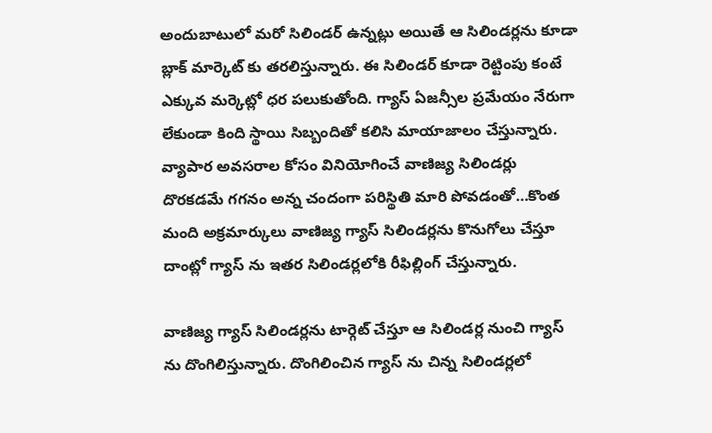అందుబాటులో మ‌రో సిలిండ‌ర్ ఉన్న‌ట్లు అయితే ఆ సిలిండ‌ర్ల‌ను కూడా బ్లాక్ మార్కెట్ కు త‌ర‌లిస్తున్నారు. ఈ సిలిండ‌ర్ కూడా రెట్టింపు కంటే ఎక్కువ మ‌ర్కెట్లో ధ‌ర ప‌లుకుతోంది. గ్యాస్ ఏజ‌న్సీల ప్ర‌మేయం నేరుగా లేకుండా కింది స్థాయి సిబ్బందితో క‌లిసి మాయాజాలం చేస్తున్నారు. వ్యాపార అవ‌స‌రాల కోసం వినియోగించే వాణిజ్య సిలిండ‌ర్లు దొర‌క‌డ‌మే గ‌గ‌నం అన్న చందంగా ప‌రిస్థితి మారి పోవ‌డంతో…కొంత మంది అక్ర‌మార్కులు వాణిజ్య గ్యాస్ సిలిండ‌ర్ల‌ను కొనుగోలు చేస్తూ దాంట్లో గ్యాస్ ను ఇత‌ర సిలిండ‌ర్ల‌లోకి రీఫిల్లింగ్ చేస్తున్నారు.

వాణిజ్య గ్యాస్ సిలిండ‌ర్ల‌ను టార్గెట్ చేస్తూ ఆ సిలిండ‌ర్ల నుంచి గ్యాస్ ను దొంగిలిస్తున్నారు. దొంగిలించిన గ్యాస్ ను చిన్న సిలిండ‌ర్ల‌లో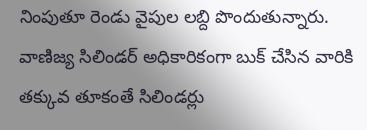నింపుతూ రెండు వైపుల ల‌బ్ది పొందుతున్నారు. వాణిజ్య సిలిండ‌ర్ అధికారికంగా బుక్ చేసిన వారికి త‌క్కువ తూకంతే సిలిండ‌ర్లు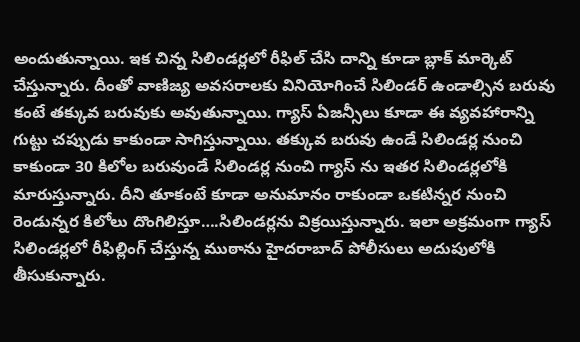అందుతున్నాయి. ఇక చిన్న సిలిండ‌ర్ల‌లో రీఫిల్ చేసి దాన్ని కూడా బ్లాక్ మార్కెట్ చేస్తున్నారు. దీంతో వాణిజ్య అవ‌స‌రాల‌కు వినియోగించే సిలిండ‌ర్ ఉండాల్సిన బ‌రువు కంటే త‌క్కువ బ‌రువుకు అవుతున్నాయి. గ్యాస్ ఏజ‌న్సీలు కూడా ఈ వ్య‌వ‌హారాన్ని గుట్టు చ‌ప్పుడు కాకుండా సాగిస్తున్నాయి. తక్కువ బ‌రువు ఉండే సిలిండ‌ర్ల నుంచి కాకుండా 30 కిలోల బరువుండే సిలిండ‌ర్ల నుంచి గ్యాస్ ను ఇత‌ర సిలిండ‌ర్ల‌లోకి మారుస్తున్నారు. దీని తూకంటే కూడా అనుమానం రాకుండా ఒక‌టిన్న‌ర నుంచి రెండున్న‌ర‌ కిలోలు దొంగిలిస్తూ….సిలిండ‌ర్ల‌ను విక్ర‌యిస్తున్నారు. ఇలా అక్ర‌మంగా గ్యాస్ సిలిండ‌ర్ల‌లో రీఫిల్లింగ్ చేస్తున్న ముఠాను హైద‌రాబాద్ పోలీసులు అదుపులోకి తీసుకున్నారు.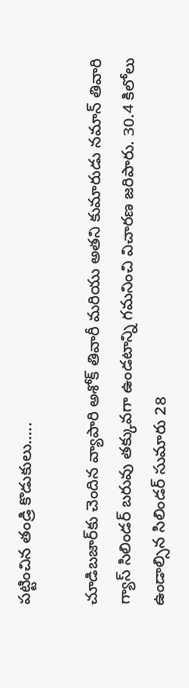ప‌ట్టించిన తండ్రి కొడుకులు…..

చూడిబజార్‌కు చెందిన వ్యాపారి అశోక్ తివారీ మరియు అతని కుమారుడు నమాన్ తివారి గ్యాస్ సిలిండర్ బరువు తక్కువగా ఉండటాన్ని గమనించి విచారణ జరిపారు. 30.4 కిలోలు ఉండాల్సిన సిలిండర్ సుమారు 28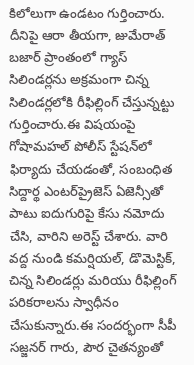కిలోలుగా ఉండటం గుర్తించారు. దీనిపై ఆరా తీయగా, జుమేరాత్ బజార్ ప్రాంతంలో గ్యాస్ సిలిండర్లను అక్రమంగా చిన్న సిలిండర్లలోకి రీఫిల్లింగ్ చేస్తున్నట్టు గుర్తించారు.ఈ విషయంపై గోషామహల్ పోలీస్ స్టేషన్‌లో ఫిర్యాదు చేయడంతో, సంబంధిత సిద్దార్థ ఎంటర్‌ప్రైజెస్ ఏజెన్సీతో పాటు ఐదుగురిపై కేసు నమోదు చేసి, వారిని అరెస్ట్ చేశారు. వారి వద్ద నుండి కమర్షియల్, డొమెస్టిక్, చిన్న సిలిండర్లు మరియు రీఫిల్లింగ్ పరికరాలను స్వాధీనం చేసుకున్నారు.ఈ సందర్భంగా సీపీ సజ్జనర్ గారు, పౌర చైతన్యంతో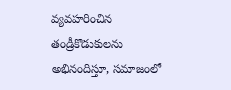వ్యవహరించిన తండ్రీకొడుకులను అభినందిస్తూ, సమాజంలో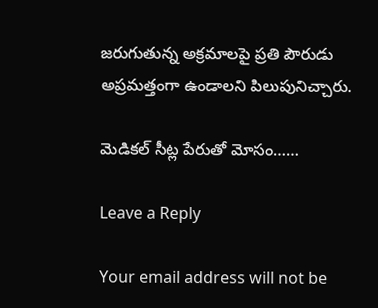జరుగుతున్న అక్రమాలపై ప్రతి పౌరుడు అప్రమత్తంగా ఉండాలని పిలుపునిచ్చారు.

మెడికల్ సీట్ల పేరుతో మోసం……

Leave a Reply

Your email address will not be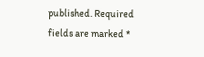published. Required fields are marked *